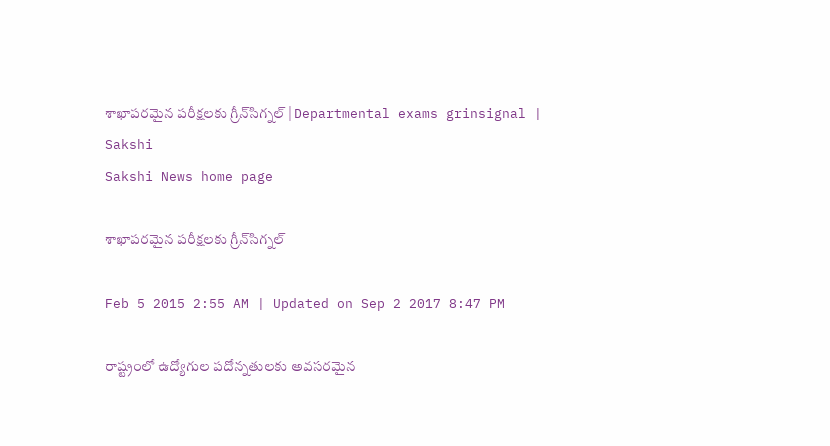శాఖాపరమైన పరీక్షలకు గ్రీన్‌సిగ్నల్ | Departmental exams grinsignal | Sakshi
Sakshi News home page

శాఖాపరమైన పరీక్షలకు గ్రీన్‌సిగ్నల్

Feb 5 2015 2:55 AM | Updated on Sep 2 2017 8:47 PM

రాష్ట్రంలో ఉద్యోగుల పదోన్నతులకు అవసరమైన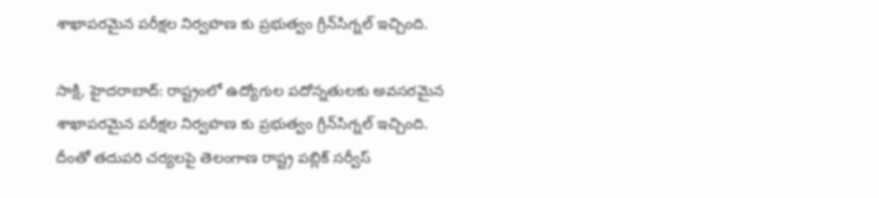శాఖాపరమైన పరీక్షల నిర్వహణ కు ప్రభుత్వం గ్రీన్‌సిగ్నల్ ఇచ్చింది.

సాక్షి, హైదరాబాద్: రాష్ట్రంలో ఉద్యోగుల పదోన్నతులకు అవసరమైన శాఖాపరమైన పరీక్షల నిర్వహణ కు ప్రభుత్వం గ్రీన్‌సిగ్నల్ ఇచ్చింది. దీంతో తదుపరి చర్యలపై తెలంగాణ రాష్ట్ర పబ్లిక్ సర్వీస్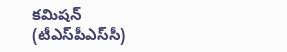కమిషన్ (టీఎస్‌పీఎస్‌సీ)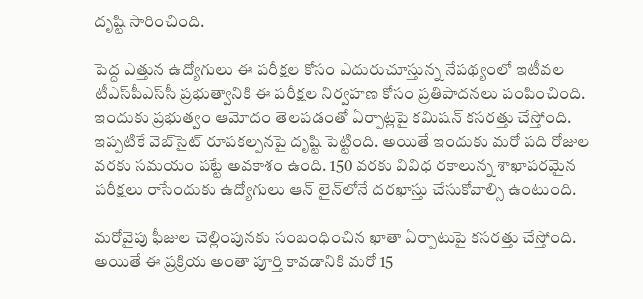దృష్టి సారించింది.

పెద్ద ఎత్తున ఉద్యోగులు ఈ పరీక్షల కోసం ఎదురుచూస్తున్న నేపథ్యంలో ఇటీవల టీఎస్‌పీఎస్‌సీ ప్రభుత్వానికి ఈ పరీక్షల నిర్వహణ కోసం ప్రతిపాదనలు పంపించింది. ఇందుకు ప్రభుత్వం ఆమోదం తెలపడంతో ఏర్పాట్లపై కమిషన్ కసరత్తు చేస్తోంది. ఇప్పటికే వెబ్‌సైట్ రూపకల్పనపై దృష్టి పెట్టింది. అయితే ఇందుకు మరో పది రోజుల వరకు సమయం పట్టే అవకాశం ఉంది. 150 వరకు వివిధ రకాలున్న శాఖాపరమైన పరీక్షలు రాసేందుకు ఉద్యోగులు ఆన్ లైన్‌లోనే దరఖాస్తు చేసుకోవాల్సి ఉంటుంది.

మరోవైపు ఫీజుల చెల్లింపునకు సంబంధించిన ఖాతా ఏర్పాటుపై కసరత్తు చేస్తోంది.  అయితే ఈ ప్రక్రియ అంతా పూర్తి కావడానికి మరో 15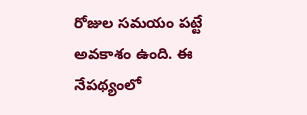రోజుల సమయం పట్టే అవకాశం ఉంది. ఈ నేపథ్యంలో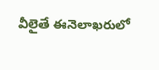వీలైతే ఈనెలాఖరులో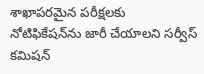శాఖాపరమైన పరీక్షలకు నోటిఫికేషన్‌ను జారీ చేయాలని సర్వీస్ కమిషన్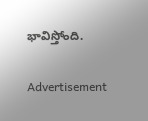భావిస్తోంది.


Advertisement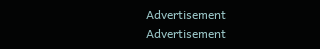Advertisement
Advertisement